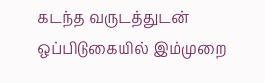கடந்த வருடத்துடன் ஒப்பிடுகையில் இம்முறை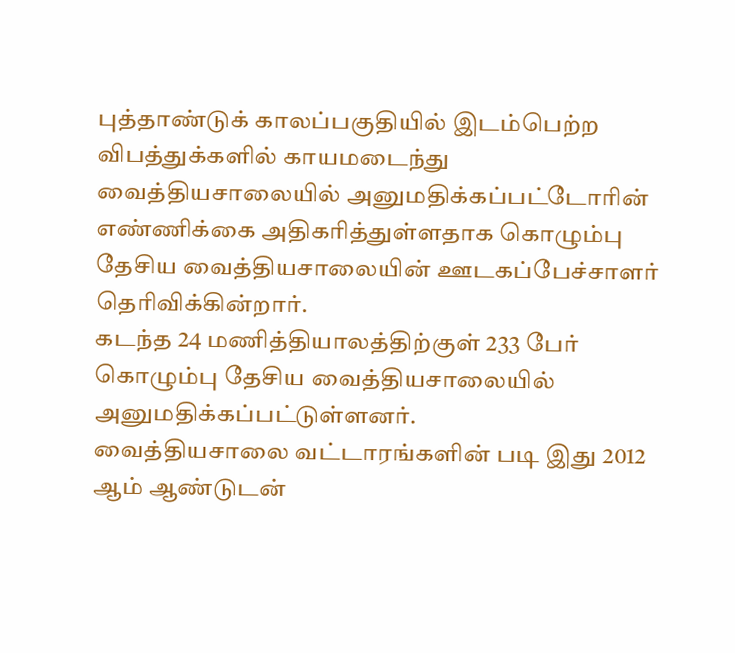புத்தாண்டுக் காலப்பகுதியில் இடம்பெற்ற விபத்துக்களில் காயமடைந்து வைத்தியசாலையில் அனுமதிக்கப்பட்டோரின் எண்ணிக்கை அதிகரித்துள்ளதாக கொழும்பு தேசிய வைத்தியசாலையின் ஊடகப்பேச்சாளர் தெரிவிக்கின்றார்.
கடந்த 24 மணித்தியாலத்திற்குள் 233 பேர் கொழும்பு தேசிய வைத்தியசாலையில் அனுமதிக்கப்பட்டுள்ளனர்.
வைத்தியசாலை வட்டாரங்களின் படி இது 2012 ஆம் ஆண்டுடன்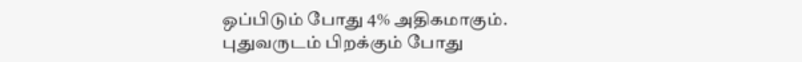ஒப்பிடும் போது 4% அதிகமாகும்.
புதுவருடம் பிறக்கும் போது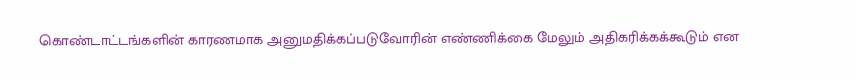கொண்டாட்டங்களின் காரணமாக அனுமதிக்கப்படுவோரின் எண்ணிக்கை மேலும் அதிகரிக்கக்கூடும் என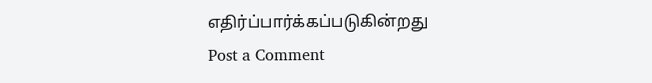எதிர்ப்பார்க்கப்படுகின்றது
Post a Comment